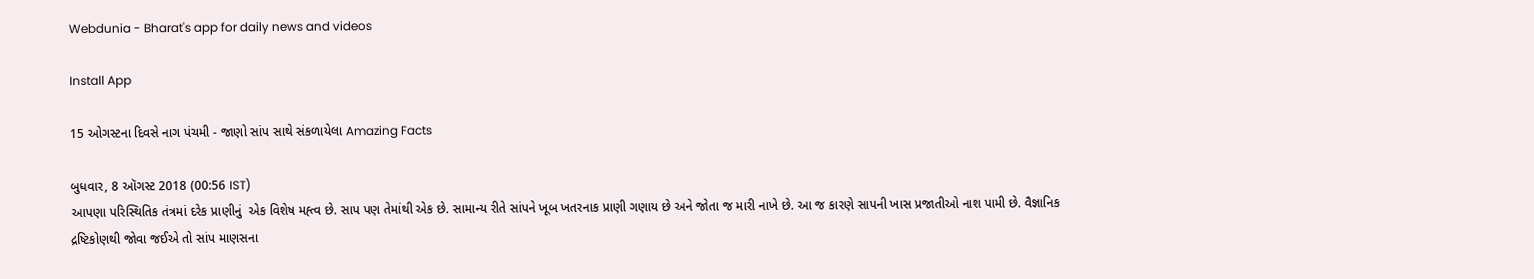Webdunia - Bharat's app for daily news and videos

Install App

15 ઓગસ્ટના દિવસે નાગ પંચમી - જાણો સાંપ સાથે સંકળાયેલા Amazing Facts

બુધવાર, 8 ઑગસ્ટ 2018 (00:56 IST)
આપણા પરિસ્થિતિક તંત્રમાં દરેક પ્રાણીનું  એક વિશેષ મહ્ત્વ છે. સાપ પણ તેમાંથી એક છે. સામાન્ય રીતે સાંપને ખૂબ ખતરનાક પ્રાણી ગણાય છે અને જોતા જ મારી નાખે છે. આ જ કારણે સાપની ખાસ પ્રજાતીઓ નાશ પામી છે. વૈજ્ઞાનિક દ્રષ્ટિકોણથી જોવા જઈએ તો સાંપ માણસના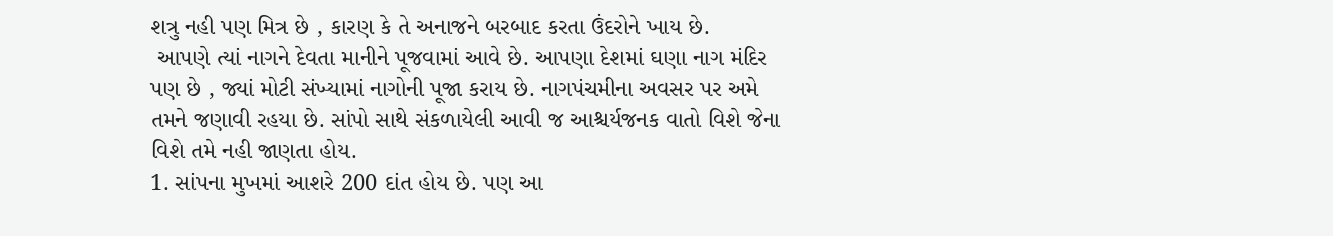શત્રુ નહી પણ મિત્ર છે , કારણ કે તે અનાજને બરબાદ કરતા ઉંદરોને ખાય છે.
 આપણે ત્યાં નાગને દેવતા માનીને પૂજવામાં આવે છે. આપણા દેશમાં ઘણા નાગ મંદિર પણ છે , જ્યાં મોટી સંખ્યામાં નાગોની પૂજા કરાય છે. નાગપંચમીના અવસર પર અમે તમને જણાવી રહયા છે. સાંપો સાથે સંકળાયેલી આવી જ આશ્ચર્યજનક વાતો વિશે જેના વિશે તમે નહી જાણતા હોય.
1. સાંપના મુખમાં આશરે 200 દાંત હોય છે. પણ આ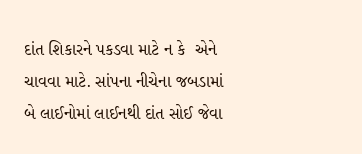દાંત શિકારને પકડવા માટે ન કે  એને ચાવવા માટે. સાંપના નીચેના જબડામાં બે લાઈનોમાં લાઈનથી દાંત સોઈ જેવા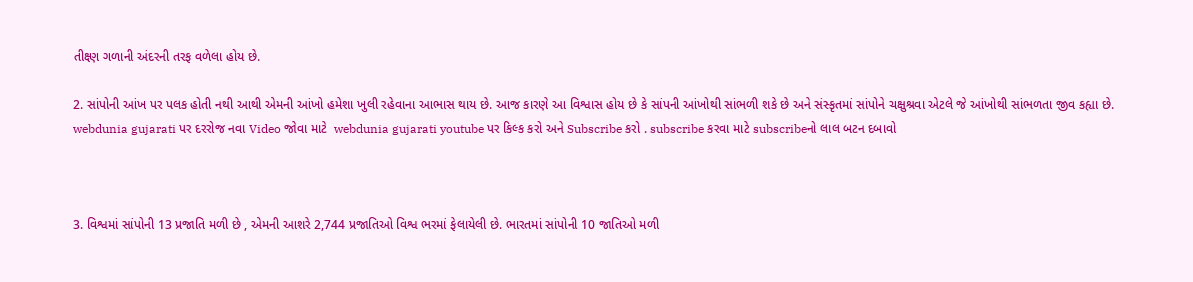તીક્ષ્ણ ગળાની અંદરની તરફ વળેલા હોય છે.

2. સાંપોની આંખ પર પલક હોતી નથી આથી એમની આંખો હમેશા ખુલી રહેવાના આભાસ થાય છે. આજ કારણે આ વિશ્વાસ હોય છે કે સાંપની આંખોથી સાંભળી શકે છે અને સંસ્કૃતમાં સાંપોને ચક્ષુશ્રવા એટલે જે આંખોથી સાંભળતા જીવ કહ્યા છે.
webdunia gujarati પર દરરોજ નવા Video જોવા માટે  webdunia gujarati youtube પર કિલ્ક કરો અને Subscribe કરો . subscribe કરવા માટે subscribeનો લાલ બટન દબાવો



3. વિશ્વમાં સાંપોની 13 પ્રજાતિ મળી છે , એમની આશરે 2,744 પ્રજાતિઓ વિશ્વ ભરમાં ફેલાયેલી છે. ભારતમાં સાંપોની 10 જાતિઓ મળી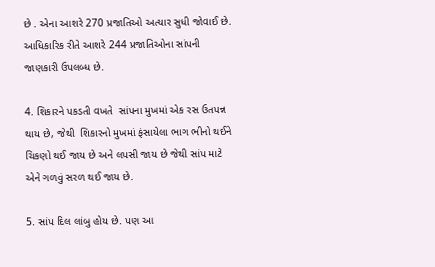છે . એના આશરે 270 પ્રજાતિઓ અત્યાર સુધી જોવાઈ છે. આધિકારિક રીતે આશરે 244 પ્રજાતિઓના સાંપની જાણકારી ઉપલબ્ધ છે.

4. શિકારને પકડતી વખતે  સાંપના મુખમાં એક રસ ઉતપન્ન થાય છે, જેથી  શિકારનો મુખમાં ફંસાયેલા ભાગ ભીનો થઈને ચિકણો થઈ જાય છે અને લપસી જાય છે જેથી સાંપ માટે એને ગળવું સરળ થઈ જાય છે.

5. સાંપ દિલ લાંબુ હોય છે. પણ આ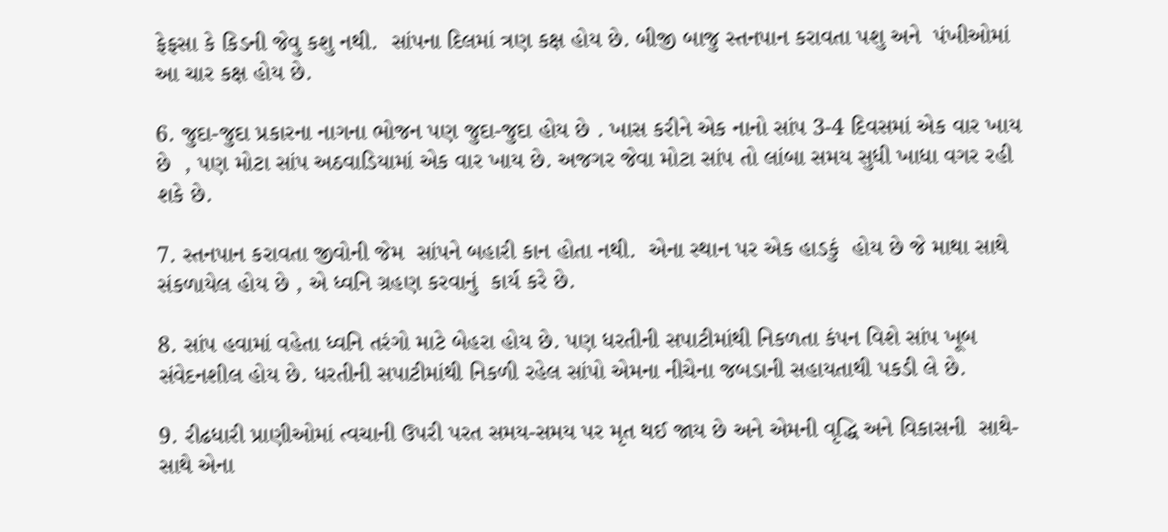ફેફસા કે કિડની જેવુ કશુ નથી.  સાંપના દિલમાં ત્રણ કક્ષ હોય છે. બીજી બાજુ સ્તનપાન કરાવતા પશુ અને  પંખીઓમાં આ ચાર કક્ષ હોય છે.

6. જુદા-જુદા પ્રકારના નાગના ભોજન પણ જુદા-જુદા હોય છે . ખાસ કરીને એક નાનો સાંપ 3-4 દિવસમાં એક વાર ખાય છે  , પણ મોટા સાંપ અઠવાડિયામાં એક વાર ખાય છે. અજગર જેવા મોટા સાંપ તો લાંબા સમય સુધી ખાધા વગર રહી શકે છે.

7. સ્તનપાન કરાવતા જીવોની જેમ  સાંપને બહારી કાન હોતા નથી.  એના સ્થાન પર એક હાડકું  હોય છે જે માથા સાથે  સંકળાયેલ હોય છે , એ ધ્વનિ ગ્રહણ કરવાનું  કાર્ય કરે છે.

8. સાંપ હવામાં વહેતા ધ્વનિ તરંગો માટે બેહરા હોય છે. પણ ધરતીની સપાટીમાંથી નિકળતા કંપન વિશે સાંપ ખૂબ સંવેદનશીલ હોય છે. ધરતીની સપાટીમાંથી નિકળી રહેલ સાંપો એમના નીચેના જબડાની સહાયતાથી પકડી લે છે.

9. રીઢધારી પ્રાણીઓમાં ત્વચાની ઉપરી પરત સમય-સમય પર મૃત થઈ જાય છે અને એમની વૃદ્ધિ અને વિકાસની  સાથે-સાથે એના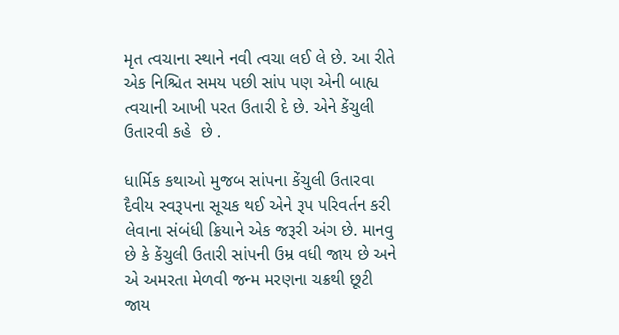મૃત ત્વચાના સ્થાને નવી ત્વચા લઈ લે છે. આ રીતે એક નિશ્ચિત સમય પછી સાંપ પણ એની બાહ્ય ત્વચાની આખી પરત ઉતારી દે છે. એને કેંચુલી ઉતારવી કહે  છે .

ધાર્મિક કથાઓ મુજબ સાંપના કેંચુલી ઉતારવા દૈવીય સ્વરૂપના સૂચક થઈ એને રૂપ પરિવર્તન કરી લેવાના સંબંધી ક્રિયાને એક જરૂરી અંગ છે. માનવુ છે કે કેંચુલી ઉતારી સાંપની ઉમ્ર વધી જાય છે અને એ અમરતા મેળવી જન્મ મરણના ચક્રથી છૂટી જાય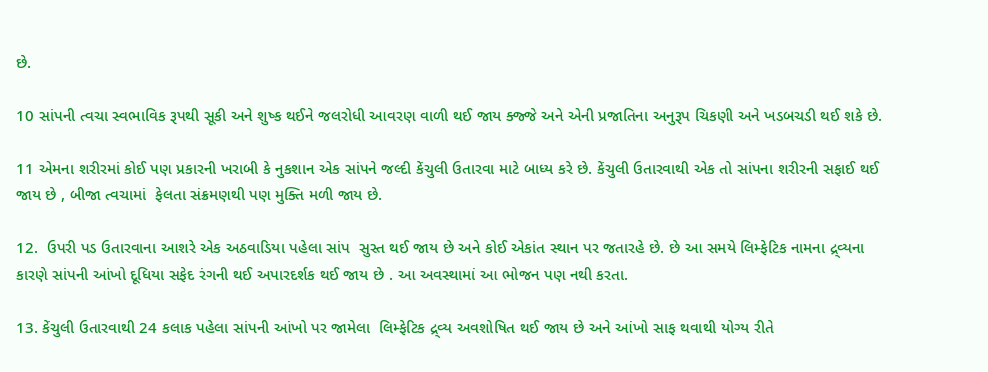છે.

10 સાંપની ત્વચા સ્વભાવિક રૂપથી સૂકી અને શુષ્ક થઈને જલરોધી આવરણ વાળી થઈ જાય ક્જ્જે અને એની પ્રજાતિના અનુરૂપ ચિકણી અને ખડબચડી થઈ શકે છે.

11 એમના શરીરમાં કોઈ પણ પ્રકારની ખરાબી કે નુકશાન એક સાંપને જલ્દી કેંચુલી ઉતારવા માટે બાધ્ય કરે છે. કેંચુલી ઉતારવાથી એક તો સાંપના શરીરની સફાઈ થઈ જાય છે , બીજા ત્વચામાં  ફેલતા સંક્રમણથી પણ મુક્તિ મળી જાય છે.

12.  ઉપરી પડ ઉતારવાના આશરે એક અઠવાડિયા પહેલા સાંપ  સુસ્ત થઈ જાય છે અને કોઈ એકાંત સ્થાન પર જતારહે છે. છે આ સમયે લિમ્ફેટિક નામના દ્ર્વ્યના કારણે સાંપની આંખો દૂધિયા સફેદ રંગની થઈ અપારદર્શક થઈ જાય છે . આ અવસ્થામાં આ ભોજન પણ નથી કરતા.

13. કેંચુલી ઉતારવાથી 24 કલાક પહેલા સાંપની આંખો પર જામેલા  લિમ્ફેટિક દ્ર્વ્ય અવશોષિત થઈ જાય છે અને આંખો સાફ થવાથી યોગ્ય રીતે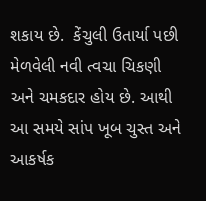શકાય છે.  કેંચુલી ઉતાર્યા પછી મેળવેલી નવી ત્વચા ચિકણી અને ચમકદાર હોય છે. આથી આ સમયે સાંપ ખૂબ ચુસ્ત અને આકર્ષક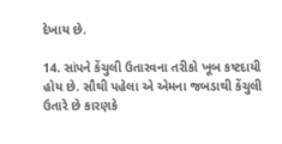દેખાય છે.

14. સાંપને કેંચુલી ઉતારવના તરીકો ખૂબ કષ્ટદાયી હોય છે. સૌથી પહેલા એ એમના જબડાથી કેંચુલી ઉતારે છે કારણકે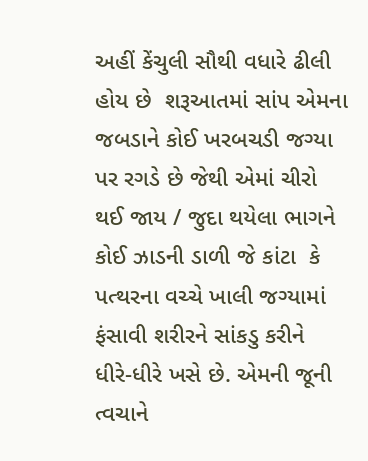અહીં કેંચુલી સૌથી વધારે ઢીલી હોય છે  શરૂઆતમાં સાંપ એમના જબડાને કોઈ ખરબચડી જગ્યા પર રગડે છે જેથી એમાં ચીરો થઈ જાય / જુદા થયેલા ભાગને કોઈ ઝાડની ડાળી જે કાંટા  કે પત્થરના વચ્ચે ખાલી જગ્યામાં ફંસાવી શરીરને સાંકડુ કરીને  ધીરે-ધીરે ખસે છે. એમની જૂની ત્વચાને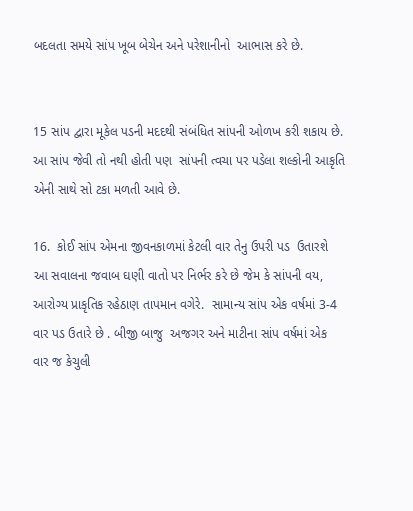બદલતા સમયે સાંપ ખૂબ બેચેન અને પરેશાનીનો  આભાસ કરે છે.


15 સાંપ દ્વારા મૂકેલ પડની મદદથી સંબંધિત સાંપની ઓળખ કરી શકાય છે. આ સાંપ જેવી તો નથી હોતી પણ  સાંપની ત્વચા પર પડેલા શલ્કોની આકૃતિ એની સાથે સો ટકા મળતી આવે છે.

16.  કોઈ સાંપ એમના જીવનકાળમાં કેટલી વાર તેનુ ઉપરી પડ  ઉતારશે આ સવાલના જવાબ ઘણી વાતો પર નિર્ભર કરે છે જેમ કે સાંપની વય, આરોગ્ય પ્રાકૃતિક રહેઠાણ તાપમાન વગેરે.  સામાન્ય સાંપ એક વર્ષમાં 3-4 વાર પડ ઉતારે છે . બીજી બાજુ  અજગર અને માટીના સાંપ વર્ષમાં એક વાર જ કેચુલી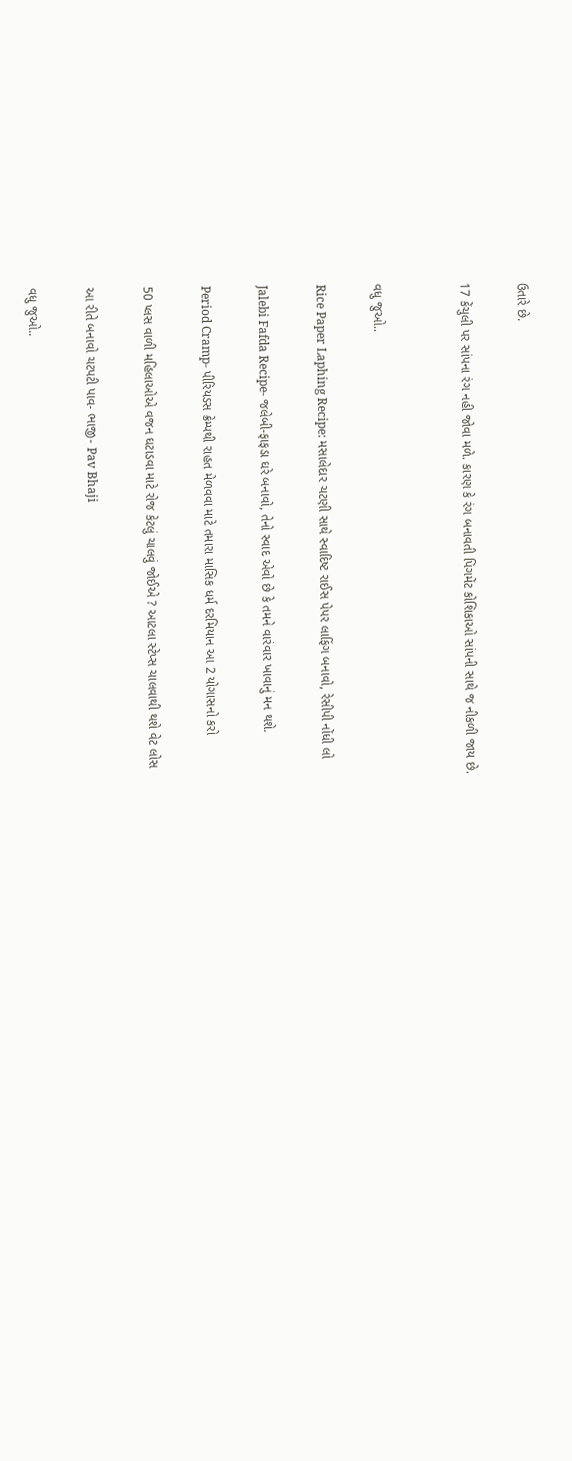ઉતારે છે.

17 કેંચુલી પર સાંપના રંગ નહી જોવા મળે. કારણ કે રંગ બનાવતી પિગમેંટ કોશિકાઓ સાંપની સાથે જ નીકળી જાય છે.


વધુ જુઓ..

Rice Paper Laphing Recipe: મસાલેદાર ચટણી સાથે સ્વાદિષ્ટ રાઈસ પેપર લાફિંગ બનાવો, રેસીપી નોંધી લો

Jalebi Fafda Recipe- જલેબી-ફાફડા ઘરે બનાવો, તેનો સ્વાદ એવો છે કે તમને વારંવાર ખાવાનું મન થશે.

Period Cramp- પીરિયડસ ક્રેમ્પથી રાહત મેળવવા માટે તમારા માસિક ધર્મ દરમિયાન આ 2 યોગાસનો કરો

50 પ્લસ વાળી મહિલાઓએ વજન ઘટાડવા માટે રોજ કેટલું ચાલવું જોઈએ ? આટલા સ્ટેપ્સ ચાલવાથી થશે વેટ લોસ

આ રીતે બનાવો ચટપટી પાવ- ભાજી- Pav Bhaji

વધુ જુઓ..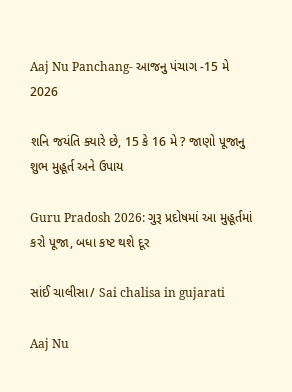Aaj Nu Panchang- આજનુ પંચાગ -15 મે 2026

શનિ જયંતિ ક્યારે છે, 15 કે 16 મે ? જાણો પૂજાનુ શુભ મુહૂર્ત અને ઉપાય

Guru Pradosh 2026: ગુરૂ પ્રદોષમાં આ મુહૂર્તમાં કરો પૂજા, બધા કષ્ટ થશે દૂર

સાંઈ ચાલીસા/ Sai chalisa in gujarati

Aaj Nu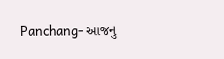Panchang- આજનુ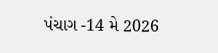પંચાગ -14 મે 2026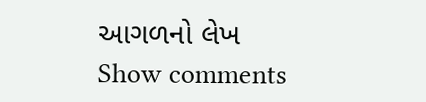આગળનો લેખ
Show comments